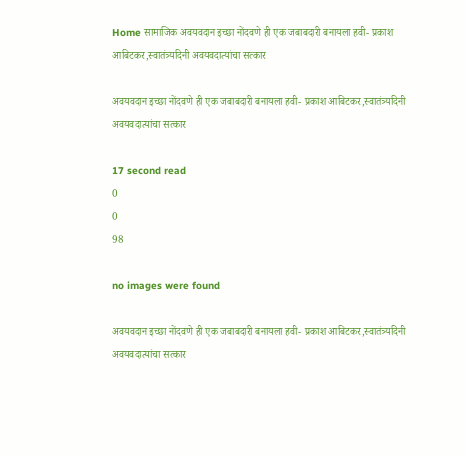Home सामाजिक अवयवदान इच्छा नोंदवणे ही एक जबाबदारी बनायला हवी- प्रकाश आबिटकर,स्वातंत्र्यदिनी अवयवदात्यांचा सत्कार

अवयवदान इच्छा नोंदवणे ही एक जबाबदारी बनायला हवी- प्रकाश आबिटकर,स्वातंत्र्यदिनी अवयवदात्यांचा सत्कार

17 second read
0
0
98

no images were found

अवयवदान इच्छा नोंदवणे ही एक जबाबदारी बनायला हवी- प्रकाश आबिटकर,स्वातंत्र्यदिनी अवयवदात्यांचा सत्कार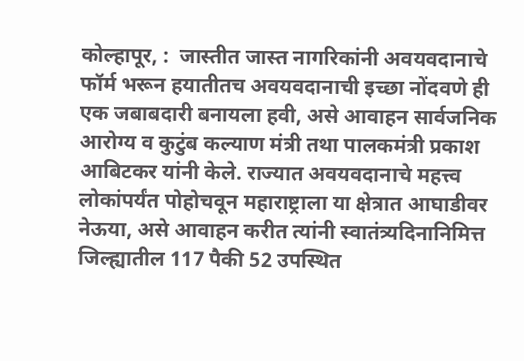कोल्हापूर, :  जास्तीत जास्त नागरिकांनी अवयवदानाचे फॉर्म भरून हयातीतच अवयवदानाची इच्छा नोंदवणे ही एक जबाबदारी बनायला हवी, असे आवाहन सार्वजनिक आरोग्य व कुटुंब कल्याण मंत्री तथा पालकमंत्री प्रकाश आबिटकर यांनी केले. राज्यात अवयवदानाचे महत्त्व लोकांपर्यंत पोहोचवून महाराष्ट्राला या क्षेत्रात आघाडीवर नेऊया, असे आवाहन करीत त्यांनी स्वातंत्र्यदिनानिमित्त जिल्ह्यातील 117 पैकी 52 उपस्थित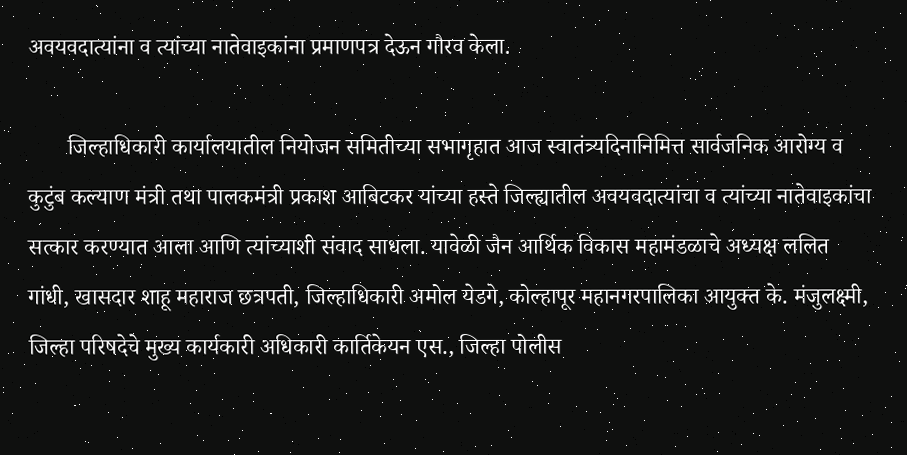अवयवदात्यांना व त्यांच्या नातेवाइकांना प्रमाणपत्र देऊन गौरव केला.

       जिल्हाधिकारी कार्यालयातील नियोजन समितीच्या सभागृहात आज स्वातंत्र्यदिनानिमित्त सार्वजनिक आरोग्य व कुटुंब कल्याण मंत्री तथा पालकमंत्री प्रकाश आबिटकर यांच्या हस्ते जिल्ह्यातील अवयवदात्यांचा व त्यांच्या नातेवाइकांचा सत्कार करण्यात आला आणि त्यांच्याशी संवाद साधला. यावेळी जैन आर्थिक विकास महामंडळाचे अध्यक्ष ललित गांधी, खासदार शाहू महाराज छत्रपती, जिल्हाधिकारी अमोल येडगे, कोल्हापूर महानगरपालिका आयुक्त के. मंजुलक्ष्मी, जिल्हा परिषदेचे मुख्य कार्यकारी अधिकारी कार्तिकेयन एस., जिल्हा पोलीस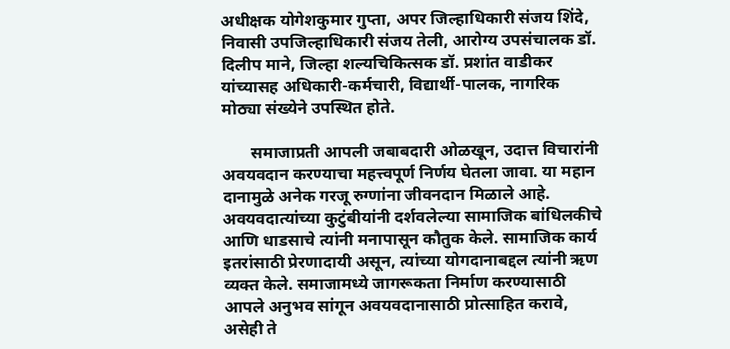अधीक्षक योगेशकुमार गुप्ता, अपर जिल्हाधिकारी संजय शिंदे, निवासी उपजिल्हाधिकारी संजय तेली, आरोग्य उपसंचालक डॉ. दिलीप माने, जिल्हा शल्यचिकित्सक डॉ. प्रशांत वाडीकर यांच्यासह अधिकारी-कर्मचारी, विद्यार्थी-पालक, नागरिक मोठ्या संख्येने उपस्थित होते.

       समाजाप्रती आपली जबाबदारी ओळखून, उदात्त विचारांनी अवयवदान करण्याचा महत्त्वपूर्ण निर्णय घेतला जावा. या महान दानामुळे अनेक गरजू रुग्णांना जीवनदान मिळाले आहे. अवयवदात्यांच्या कुटुंबीयांनी दर्शवलेल्या सामाजिक बांधिलकीचे आणि धाडसाचे त्यांनी मनापासून कौतुक केले. सामाजिक कार्य इतरांसाठी प्रेरणादायी असून, त्यांच्या योगदानाबद्दल त्यांनी ऋण व्यक्त केले. समाजामध्ये जागरूकता निर्माण करण्यासाठी आपले अनुभव सांगून अवयवदानासाठी प्रोत्साहित करावे, असेही ते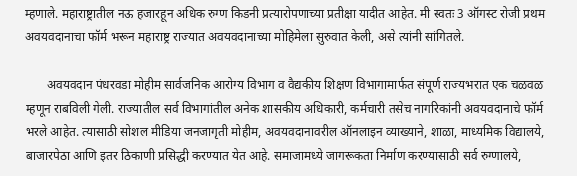म्हणाले. महाराष्ट्रातील नऊ हजारहून अधिक रुग्ण किडनी प्रत्यारोपणाच्या प्रतीक्षा यादीत आहेत. मी स्वतः 3 ऑगस्ट रोजी प्रथम अवयवदानाचा फॉर्म भरून महाराष्ट्र राज्यात अवयवदानाच्या मोहिमेला सुरुवात केली, असे त्यांनी सांगितले.

       अवयवदान पंधरवडा मोहीम सार्वजनिक आरोग्य विभाग व वैद्यकीय शिक्षण विभागामार्फत संपूर्ण राज्यभरात एक चळवळ म्हणून राबविली गेली. राज्यातील सर्व विभागांतील अनेक शासकीय अधिकारी, कर्मचारी तसेच नागरिकांनी अवयवदानाचे फॉर्म भरले आहेत. त्यासाठी सोशल मीडिया जनजागृती मोहीम, अवयवदानावरील ऑनलाइन व्याख्याने, शाळा, माध्यमिक विद्यालये, बाजारपेठा आणि इतर ठिकाणी प्रसिद्धी करण्यात येत आहे. समाजामध्ये जागरूकता निर्माण करण्यासाठी सर्व रुग्णालये,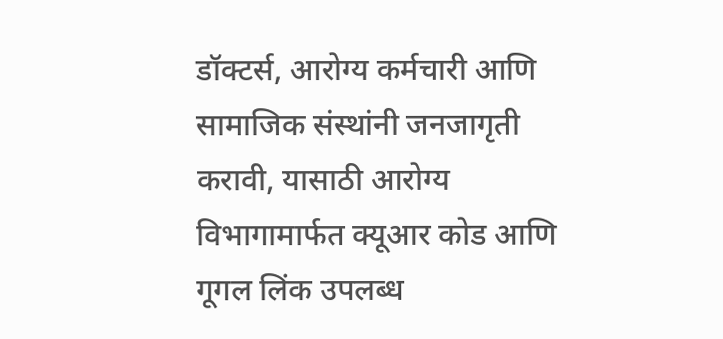डॉक्टर्स, आरोग्य कर्मचारी आणि सामाजिक संस्थांनी जनजागृती करावी, यासाठी आरोग्य विभागामार्फत क्यूआर कोड आणि गूगल लिंक उपलब्ध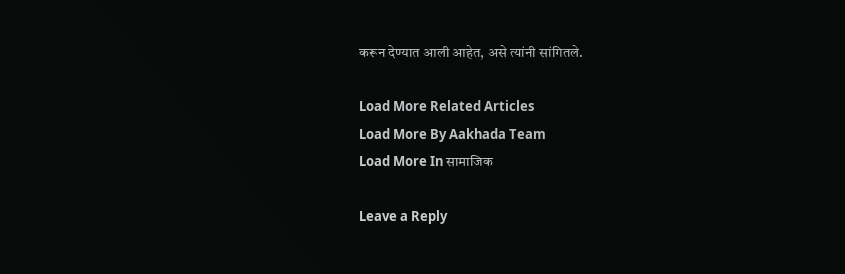करून देण्यात आली आहेत, असे त्यांनी सांगितले.

Load More Related Articles
Load More By Aakhada Team
Load More In सामाजिक

Leave a Reply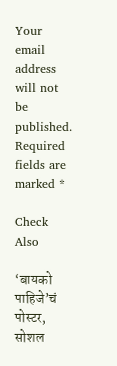Your email address will not be published. Required fields are marked *

Check Also

‘बायको पाहिजे’चं पोस्टर, सोशल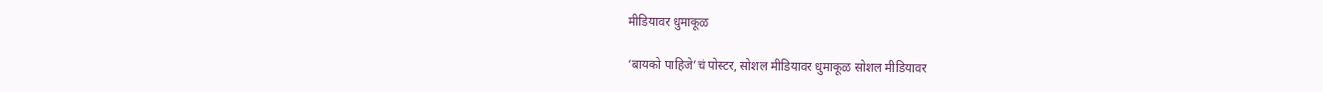मीडियावर धुमाकूळ

‘बायको पाहिजे’चं पोस्टर, सोशल मीडियावर धुमाकूळ सोशल मीडियावर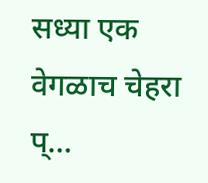सध्या एक वेगळाच चेहरा प्…